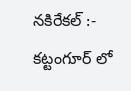నకిరేకల్ :-
కట్టంగూర్ లో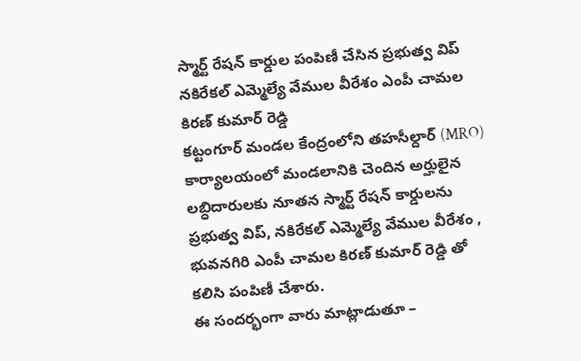స్మార్ట్ రేషన్ కార్డుల పంపిణీ చేసిన ప్రభుత్వ విప్ నకిరేకల్ ఎమ్మెల్యే వేముల వీరేశం ఎంపీ చామల కిరణ్ కుమార్ రెడ్డి
కట్టంగూర్ మండల కేంద్రంలోని తహసీల్దార్ (MRO) కార్యాలయంలో మండలానికి చెందిన అర్హులైన లబ్ధిదారులకు నూతన స్మార్ట్ రేషన్ కార్డులను ప్రభుత్వ విప్, నకిరేకల్ ఎమ్మెల్యే వేముల వీరేశం , భువనగిరి ఎంపీ చామల కిరణ్ కుమార్ రెడ్డి తో కలిసి పంపిణీ చేశారు.
ఈ సందర్భంగా వారు మాట్లాడుతూ –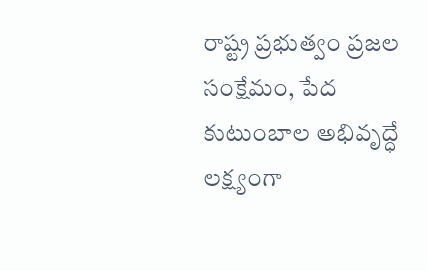రాష్ట్ర ప్రభుత్వం ప్రజల సంక్షేమం, పేద కుటుంబాల అభివృద్ధే లక్ష్యంగా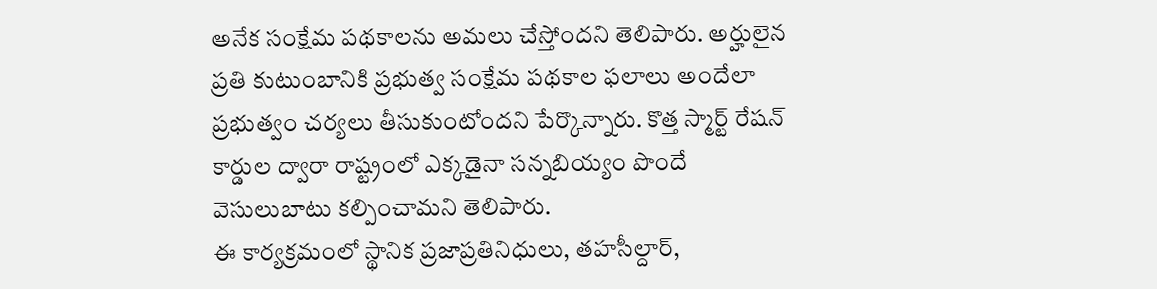అనేక సంక్షేమ పథకాలను అమలు చేస్తోందని తెలిపారు. అర్హులైన ప్రతి కుటుంబానికి ప్రభుత్వ సంక్షేమ పథకాల ఫలాలు అందేలా ప్రభుత్వం చర్యలు తీసుకుంటోందని పేర్కొన్నారు. కొత్త స్మార్ట్ రేషన్ కార్డుల ద్వారా రాష్ట్రంలో ఎక్కడైనా సన్నబియ్యం పొందే వెసులుబాటు కల్పించామని తెలిపారు.
ఈ కార్యక్రమంలో స్థానిక ప్రజాప్రతినిధులు, తహసీల్దార్,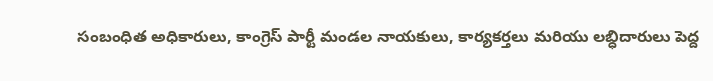సంబంధిత అధికారులు, కాంగ్రెస్ పార్టీ మండల నాయకులు, కార్యకర్తలు మరియు లబ్ధిదారులు పెద్ద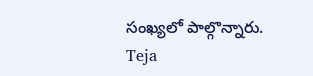సంఖ్యలో పాల్గొన్నారు.
Teja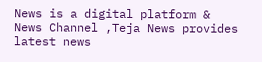News is a digital platform & News Channel ,Teja News provides latest news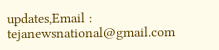updates,Email : tejanewsnational@gmail.com